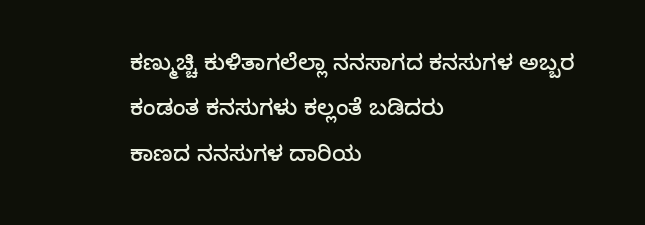ಕಣ್ಮುಚ್ಚಿ ಕುಳಿತಾಗಲೆಲ್ಲಾ ನನಸಾಗದ ಕನಸುಗಳ ಅಬ್ಬರ
ಕಂಡಂತ ಕನಸುಗಳು ಕಲ್ಲಂತೆ ಬಡಿದರು
ಕಾಣದ ನನಸುಗಳ ದಾರಿಯ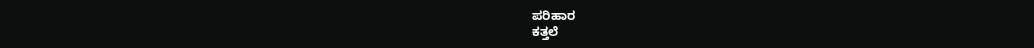ಪರಿಹಾರ
ಕತ್ತಲೆ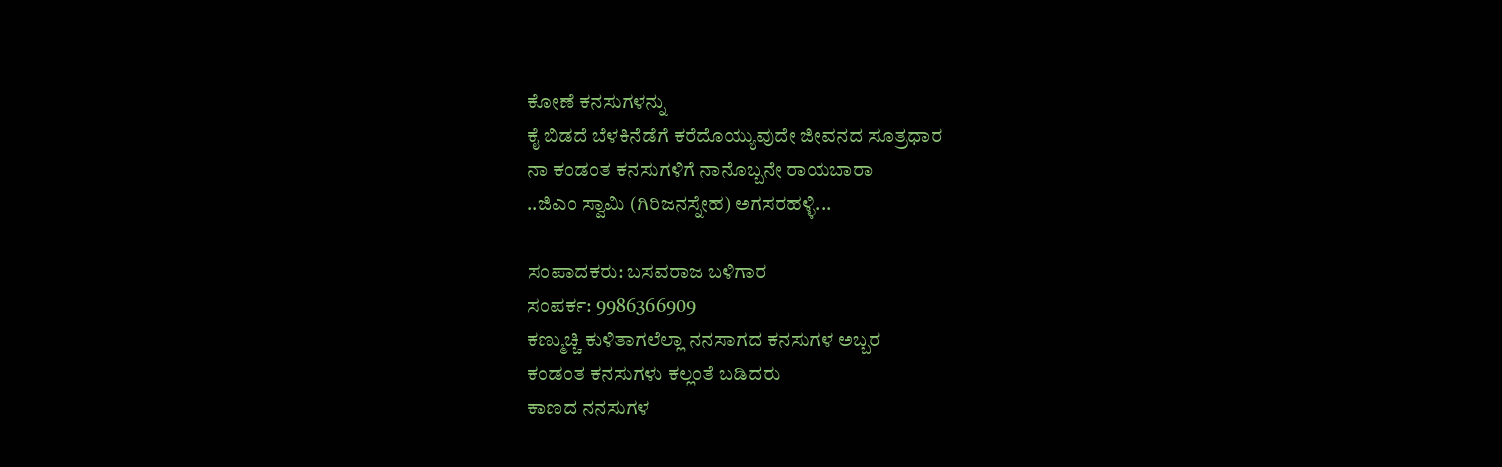ಕೋಣೆ ಕನಸುಗಳನ್ನು
ಕೈ ಬಿಡದೆ ಬೆಳಕಿನೆಡೆಗೆ ಕರೆದೊಯ್ಯುವುದೇ ಜೀವನದ ಸೂತ್ರಧಾರ
ನಾ ಕಂಡಂತ ಕನಸುಗಳಿಗೆ ನಾನೊಬ್ಬನೇ ರಾಯಬಾರಾ
..ಜಿಎಂ ಸ್ವಾಮಿ (ಗಿರಿಜನಸ್ನೇಹ) ಅಗಸರಹಳ್ಳಿ...

ಸಂಪಾದಕರು: ಬಸವರಾಜ ಬಳಿಗಾರ
ಸಂಪರ್ಕ: 9986366909
ಕಣ್ಮುಚ್ಚಿ ಕುಳಿತಾಗಲೆಲ್ಲಾ ನನಸಾಗದ ಕನಸುಗಳ ಅಬ್ಬರ
ಕಂಡಂತ ಕನಸುಗಳು ಕಲ್ಲಂತೆ ಬಡಿದರು
ಕಾಣದ ನನಸುಗಳ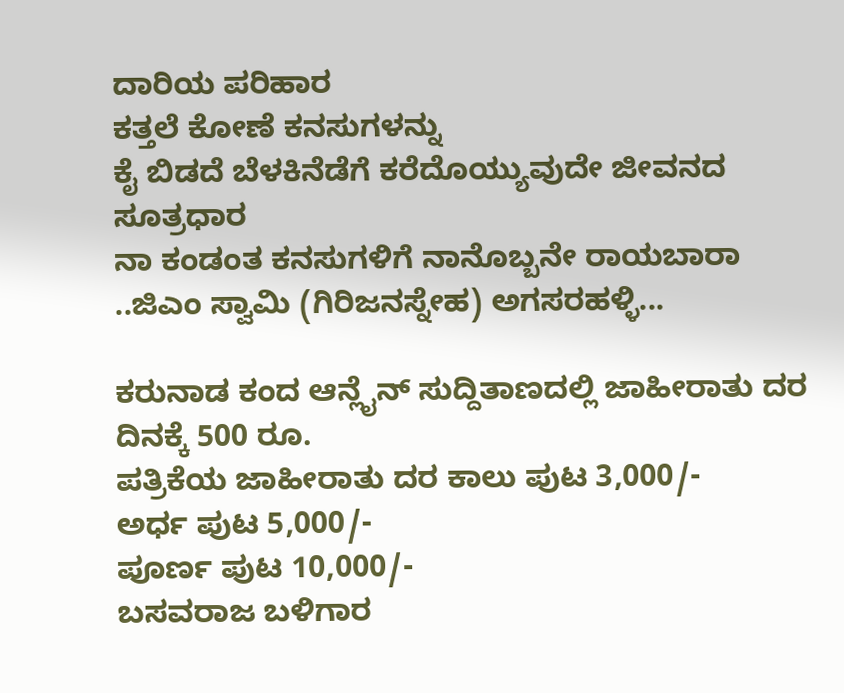ದಾರಿಯ ಪರಿಹಾರ
ಕತ್ತಲೆ ಕೋಣೆ ಕನಸುಗಳನ್ನು
ಕೈ ಬಿಡದೆ ಬೆಳಕಿನೆಡೆಗೆ ಕರೆದೊಯ್ಯುವುದೇ ಜೀವನದ ಸೂತ್ರಧಾರ
ನಾ ಕಂಡಂತ ಕನಸುಗಳಿಗೆ ನಾನೊಬ್ಬನೇ ರಾಯಬಾರಾ
..ಜಿಎಂ ಸ್ವಾಮಿ (ಗಿರಿಜನಸ್ನೇಹ) ಅಗಸರಹಳ್ಳಿ...

ಕರುನಾಡ ಕಂದ ಆನ್ಲೈನ್ ಸುದ್ದಿತಾಣದಲ್ಲಿ ಜಾಹೀರಾತು ದರ ದಿನಕ್ಕೆ 500 ರೂ.
ಪತ್ರಿಕೆಯ ಜಾಹೀರಾತು ದರ ಕಾಲು ಪುಟ 3,000/-
ಅರ್ಧ ಪುಟ 5,000/-
ಪೂರ್ಣ ಪುಟ 10,000/-
ಬಸವರಾಜ ಬಳಿಗಾರ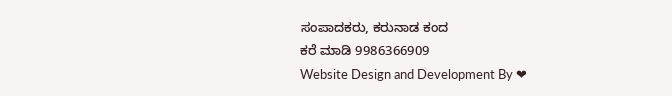ಸಂಪಾದಕರು, ಕರುನಾಡ ಕಂದ
ಕರೆ ಮಾಡಿ 9986366909
Website Design and Development By ❤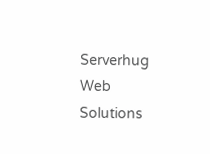Serverhug Web Solutions